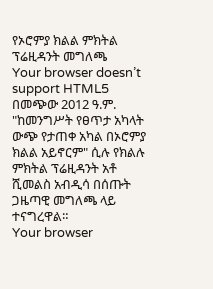የኦሮምያ ክልል ምክትል ፕሬዚዳንት መግለጫ
Your browser doesn’t support HTML5
በመጭው 2012 ዓ.ም. "ከመንግሥት የፀጥታ አካላት ውጭ የታጠቀ አካል በኦሮምያ ክልል አይኖርም" ሲሉ የክልሉ ምክትል ፕሬዚዳንት አቶ ሺመልስ አብዲሳ በሰጡት ጋዜጣዊ መግለጫ ላይ ተናግረዋል።
Your browser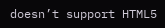doesn’t support HTML5